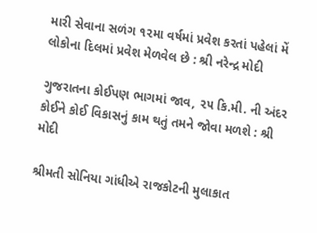મારી સેવાના સળંગ ૧૨મા વર્ષમાં પ્રવેશ કરતાં પહેલાં મેં લોકોના દિલમાં પ્રવેશ મેળવેલ છે : શ્રી નરેન્દ્ર મોદી

ગુજરાતના કોઈપણ ભાગમાં જાવ, ૨૫ કિ.મી. ની અંદર કોઈને કોઈ વિકાસનું કામ થતું તમને જોવા મળશે : શ્રી મોદી

શ્રીમતી સોનિયા ગાંધીએ રાજકોટની મુલાકાત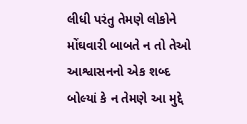લીધી પરંતુ તેમણે લોકોને મોંઘવારી બાબતે ન તો તેઓ આશ્વાસનનો એક શબ્દ બોલ્યાં કે ન તેમણે આ મુદ્દે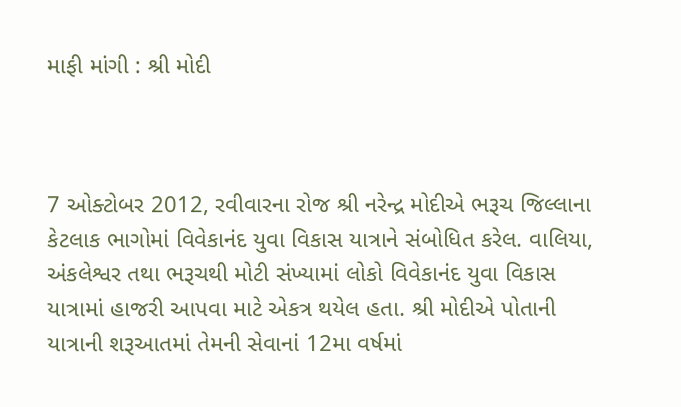માફી માંગી : શ્રી મોદી



7 ઓક્ટોબર 2012, રવીવારના રોજ શ્રી નરેન્દ્ર મોદીએ ભરૂચ જિલ્લાના કેટલાક ભાગોમાં વિવેકાનંદ યુવા વિકાસ યાત્રાને સંબોધિત કરેલ. વાલિયા, અંકલેશ્વર તથા ભરૂચથી મોટી સંખ્યામાં લોકો વિવેકાનંદ યુવા વિકાસ યાત્રામાં હાજરી આપવા માટે એકત્ર થયેલ હતા. શ્રી મોદીએ પોતાની યાત્રાની શરૂઆતમાં તેમની સેવાનાં 12મા વર્ષમાં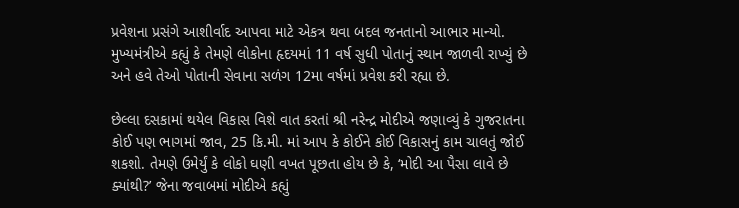પ્રવેશના પ્રસંગે આશીર્વાદ આપવા માટે એકત્ર થવા બદલ જનતાનો આભાર માન્યો. મુખ્યમંત્રીએ કહ્યું કે તેમણે લોકોના હૃદયમાં 11 વર્ષ સુધી પોતાનું સ્થાન જાળવી રાખ્યું છે અને હવે તેઓ પોતાની સેવાના સળંગ 12મા વર્ષમાં પ્રવેશ કરી રહ્યા છે.

છેલ્લા દસકામાં થયેલ વિકાસ વિશે વાત કરતાં શ્રી નરેન્દ્ર મોદીએ જણાવ્યું કે ગુજરાતના કોઈ પણ ભાગમાં જાવ, 25 કિ.મી. માં આપ કે કોઈને કોઈ વિકાસનું કામ ચાલતું જોઈ શકશો. તેમણે ઉમેર્યું કે લોકો ઘણી વખત પૂછતા હોય છે કે, ‘મોદી આ પૈસા લાવે છે ક્યાંથી?’ જેના જવાબમાં મોદીએ કહ્યું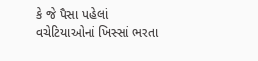કે જે પૈસા પહેલાં વચેટિયાઓનાં ખિસ્સાં ભરતા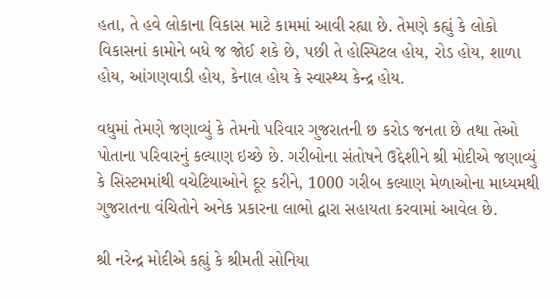હતા, તે હવે લોકાના વિકાસ માટે કામમાં આવી રહ્યા છે. તેમણે કહ્યું કે લોકો વિકાસનાં કામોને બધે જ જોઈ શકે છે, પછી તે હોસ્પિટલ હોય, રોડ હોય, શાળા હોય, આંગણવાડી હોય, કેનાલ હોય કે સ્વાસ્થ્ય કેન્દ્ર હોય.

વધુમાં તેમણે જણાવ્યું કે તેમનો પરિવાર ગુજરાતની છ કરોડ જનતા છે તથા તેઓ પોતાના પરિવારનું કલ્યાણ ઇચ્છે છે. ગરીબોના સંતોષને ઉદ્દેશીને શ્રી મોદીએ જણાવ્યું કે સિસ્ટમમાંથી વચેટિયાઓને દૂર કરીને, 1000 ગરીબ કલ્યાણ મેળાઓના માધ્યમથી ગુજરાતના વંચિતોને અનેક પ્રકારના લાભો દ્વારા સહાયતા કરવામાં આવેલ છે.

શ્રી નરેન્દ્ર મોદીએ કહ્યું કે શ્રીમતી સોનિયા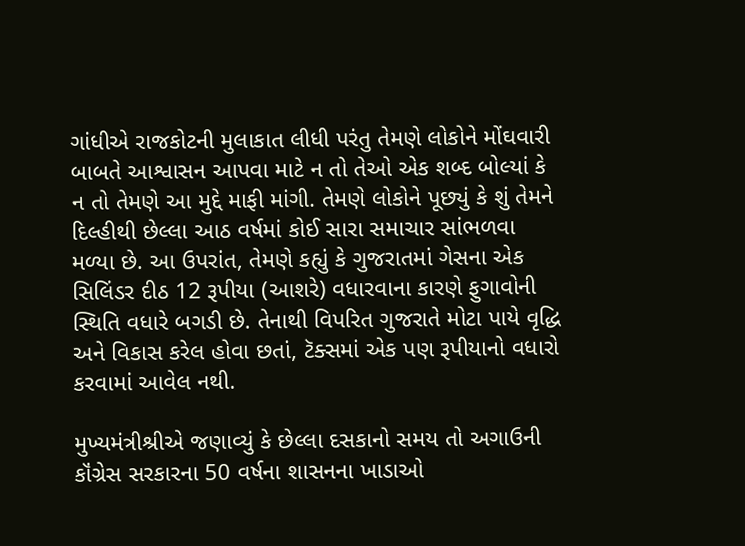ગાંધીએ રાજકોટની મુલાકાત લીધી પરંતુ તેમણે લોકોને મોંઘવારી બાબતે આશ્વાસન આપવા માટે ન તો તેઓ એક શબ્દ બોલ્યાં કે ન તો તેમણે આ મુદ્દે માફી માંગી. તેમણે લોકોને પૂછ્યું કે શું તેમને દિલ્હીથી છેલ્લા આઠ વર્ષમાં કોઈ સારા સમાચાર સાંભળવા મળ્યા છે. આ ઉપરાંત, તેમણે કહ્યું કે ગુજરાતમાં ગેસના એક સિલિંડર દીઠ 12 રૂપીયા (આશરે) વધારવાના કારણે ફુગાવોની સ્થિતિ વધારે બગડી છે. તેનાથી વિપરિત ગુજરાતે મોટા પાયે વૃદ્ધિ અને વિકાસ કરેલ હોવા છતાં, ટૅક્સમાં એક પણ રૂપીયાનો વધારો કરવામાં આવેલ નથી.

મુખ્યમંત્રીશ્રીએ જણાવ્યું કે છેલ્લા દસકાનો સમય તો અગાઉની કૉંગ્રેસ સરકારના 50 વર્ષના શાસનના ખાડાઓ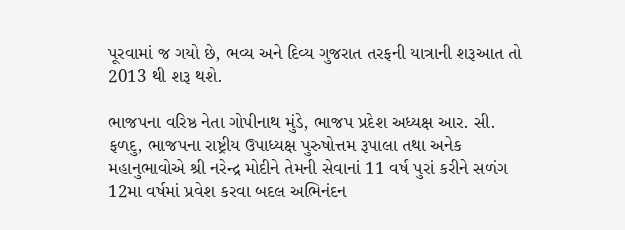પૂરવામાં જ ગયો છે, ભવ્ય અને દિવ્ય ગુજરાત તરફની યાત્રાની શરૂઆત તો 2013 થી શરૂ થશે.

ભાજપના વરિષ્ઠ નેતા ગોપીનાથ મુંડે, ભાજપ પ્રદેશ અધ્યક્ષ આર. સી. ફળદુ, ભાજપના રાષ્ટ્રીય ઉપાધ્યક્ષ પુરુષોત્તમ રૂપાલા તથા અનેક મહાનુભાવોએ શ્રી નરેન્દ્ર મોદીને તેમની સેવાનાં 11 વર્ષ પુરાં કરીને સળંગ 12મા વર્ષમાં પ્રવેશ કરવા બદલ અભિનંદન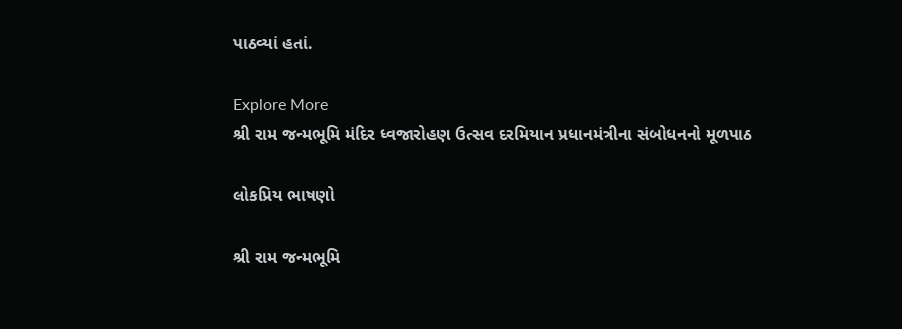પાઠવ્યાં હતાં.

Explore More
શ્રી રામ જન્મભૂમિ મંદિર ધ્વજારોહણ ઉત્સવ દરમિયાન પ્રધાનમંત્રીના સંબોધનનો મૂળપાઠ

લોકપ્રિય ભાષણો

શ્રી રામ જન્મભૂમિ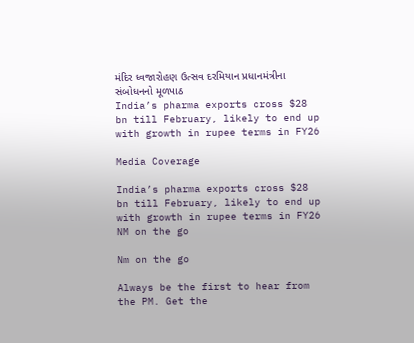મંદિર ધ્વજારોહણ ઉત્સવ દરમિયાન પ્રધાનમંત્રીના સંબોધનનો મૂળપાઠ
India’s pharma exports cross $28 bn till February, likely to end up with growth in rupee terms in FY26

Media Coverage

India’s pharma exports cross $28 bn till February, likely to end up with growth in rupee terms in FY26
NM on the go

Nm on the go

Always be the first to hear from the PM. Get the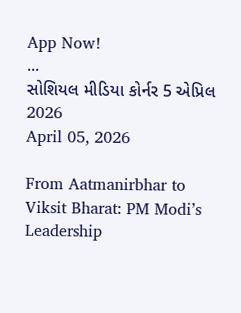App Now!
...
સોશિયલ મીડિયા કોર્નર 5 એપ્રિલ 2026
April 05, 2026

From Aatmanirbhar to Viksit Bharat: PM Modi’s Leadership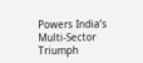Powers India’s Multi-Sector Triumph